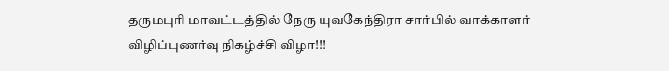தருமபுரி மாவட்டத்தில் நேரு யுவகேந்திரா சார்பில் வாக்காளர் விழிப்புணர்வு நிகழ்ச்சி விழா!!!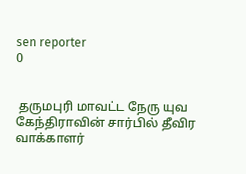sen reporter
0


 தருமபுரி மாவட்ட நேரு யுவ கேந்திராவின் சார்பில் தீவிர வாக்காளர்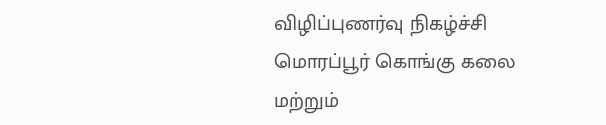விழிப்புணர்வு நிகழ்ச்சி மொரப்பூர் கொங்கு கலை மற்றும்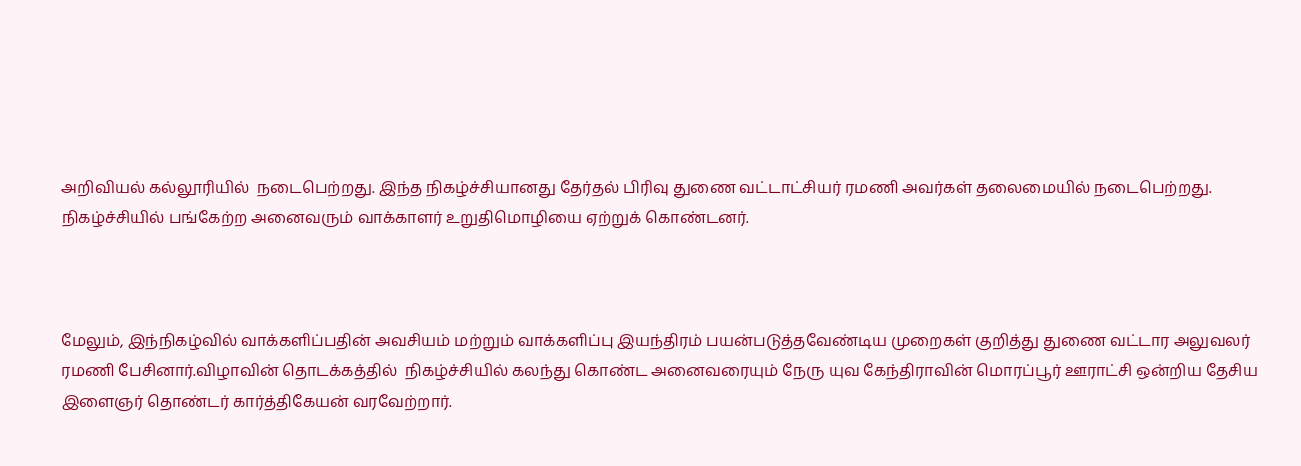அறிவியல் கல்லூரியில்  நடைபெற்றது. இந்த நிகழ்ச்சியானது தேர்தல் பிரிவு துணை வட்டாட்சியர் ரமணி அவர்கள் தலைமையில் நடைபெற்றது. நிகழ்ச்சியில் பங்கேற்ற அனைவரும் வாக்காளர் உறுதிமொழியை ஏற்றுக் கொண்டனர்.



மேலும், இந்நிகழ்வில் வாக்களிப்பதின் அவசியம் மற்றும் வாக்களிப்பு இயந்திரம் பயன்படுத்தவேண்டிய முறைகள் குறித்து துணை வட்டார அலுவலர் ரமணி பேசினார்.விழாவின் தொடக்கத்தில்  நிகழ்ச்சியில் கலந்து கொண்ட அனைவரையும் நேரு யுவ கேந்திராவின் மொரப்பூர் ஊராட்சி ஒன்றிய தேசிய இளைஞர் தொண்டர் கார்த்திகேயன் வரவேற்றார்.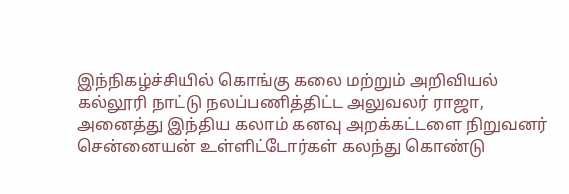இந்நிகழ்ச்சியில் கொங்கு கலை மற்றும் அறிவியல் கல்லூரி நாட்டு நலப்பணித்திட்ட அலுவலர் ராஜா, அனைத்து இந்திய கலாம் கனவு அறக்கட்டளை நிறுவனர் சென்னையன் உள்ளிட்டோர்கள் கலந்து கொண்டு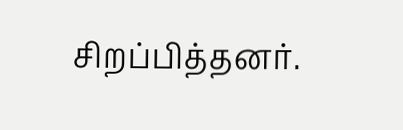சிறப்பித்தனர்.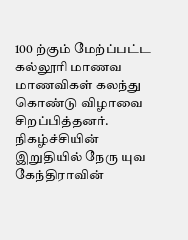100 ற்கும் மேற்ப்பட்ட கல்லூரி மாணவ மாணவிகள் கலந்து கொண்டு விழாவை சிறப்பித்தனர். நிகழ்ச்சியின் இறுதியில் நேரு யுவ கேந்திராவின்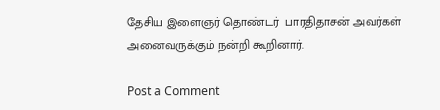தேசிய இளைஞர் தொண்டர்  பாரதிதாசன் அவர்கள் அனைவருக்கும் நன்றி கூறினார்.

Post a Comment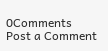0Comments
Post a Comment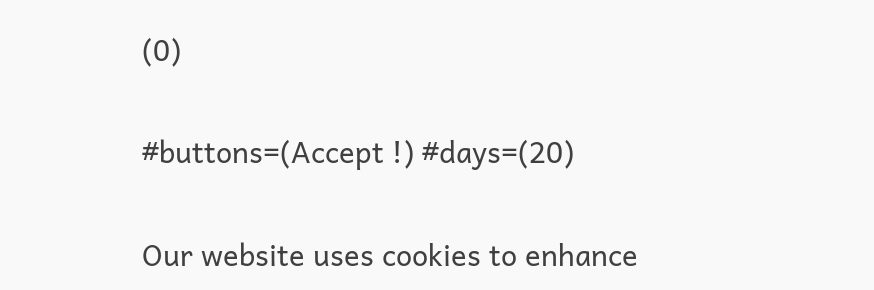(0)

#buttons=(Accept !) #days=(20)

Our website uses cookies to enhance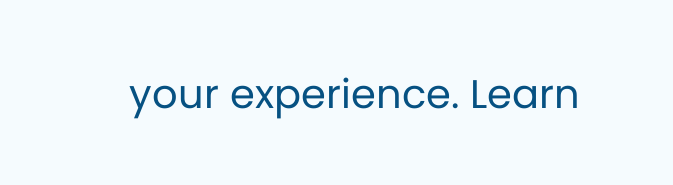your experience. Learn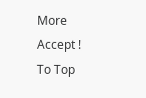More
Accept !
To Top